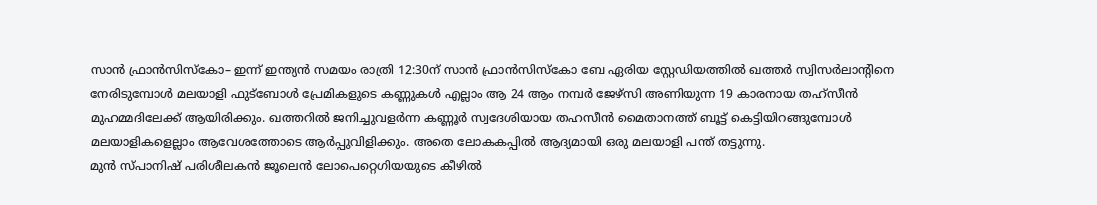സാൻ ഫ്രാൻസിസ്കോ– ഇന്ന് ഇന്ത്യൻ സമയം രാത്രി 12:30ന് സാൻ ഫ്രാൻസിസ്കോ ബേ ഏരിയ സ്റ്റേഡിയത്തിൽ ഖത്തർ സ്വിസർലാന്റിനെ നേരിടുമ്പോൾ മലയാളി ഫുട്ബോൾ പ്രേമികളുടെ കണ്ണുകൾ എല്ലാം ആ 24 ആം നമ്പർ ജേഴ്സി അണിയുന്ന 19 കാരനായ തഹ്സീൻ മുഹമ്മദിലേക്ക് ആയിരിക്കും. ഖത്തറിൽ ജനിച്ചുവളർന്ന കണ്ണൂർ സ്വദേശിയായ തഹസീൻ മൈതാനത്ത് ബൂട്ട് കെട്ടിയിറങ്ങുമ്പോൾ മലയാളികളെല്ലാം ആവേശത്തോടെ ആർപ്പുവിളിക്കും. അതെ ലോകകപ്പിൽ ആദ്യമായി ഒരു മലയാളി പന്ത് തട്ടുന്നു.
മുൻ സ്പാനിഷ് പരിശീലകൻ ജൂലെൻ ലോപെറ്റെഗിയയുടെ കീഴിൽ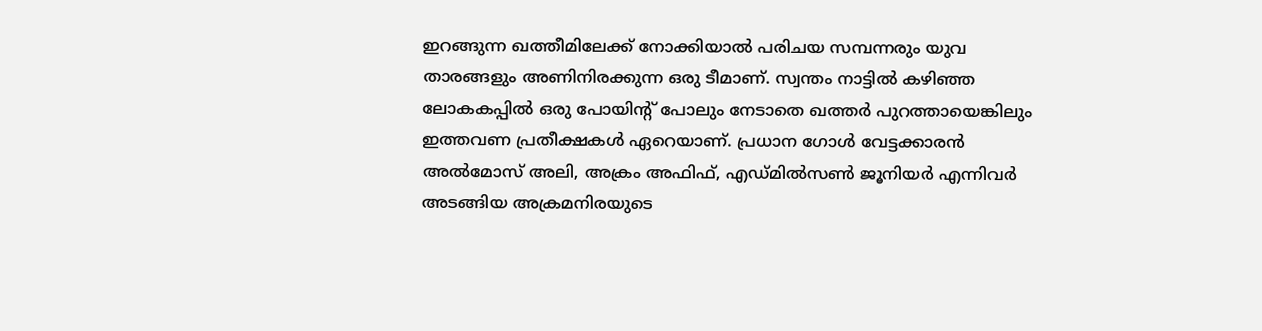ഇറങ്ങുന്ന ഖത്തീമിലേക്ക് നോക്കിയാൽ പരിചയ സമ്പന്നരും യുവ താരങ്ങളും അണിനിരക്കുന്ന ഒരു ടീമാണ്. സ്വന്തം നാട്ടിൽ കഴിഞ്ഞ ലോകകപ്പിൽ ഒരു പോയിന്റ് പോലും നേടാതെ ഖത്തർ പുറത്തായെങ്കിലും ഇത്തവണ പ്രതീക്ഷകൾ ഏറെയാണ്. പ്രധാന ഗോൾ വേട്ടക്കാരൻ അൽമോസ് അലി, അക്രം അഫിഫ്, എഡ്മിൽസൺ ജൂനിയർ എന്നിവർ അടങ്ങിയ അക്രമനിരയുടെ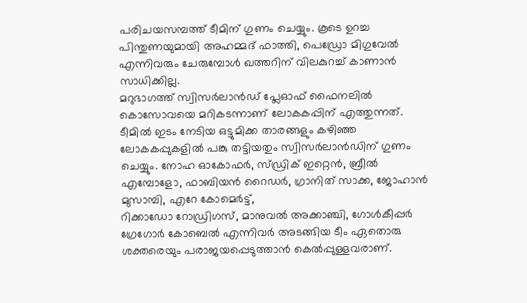പരിചയസമ്പത്ത് ടീമിന് ഗുണം ചെയ്യും. കൂടെ ഉറച്ച പിന്തുണയുമായി അഹമ്മദ് ഫാത്തി, പെഡ്രോ മിഗുവേൽ എന്നിവരും ചേരുമ്പോൾ ഖത്തറിന് വിലകുറച്ച് കാണാൻ സാധിക്കില്ല.
മറുഭാഗത്ത് സ്വിസർലാൻഡ് പ്ലേഓഫ് ഫൈനലിൽ കൊസോവയെ മറികടന്നാണ് ലോകകപ്പിന് എത്തുന്നത്. ടീമിൽ ഇടം നേടിയ ഒട്ടുമിക്ക താരങ്ങളും കഴിഞ്ഞ ലോകകപ്പുകളിൽ പങ്കു തട്ടിയതും സ്വിസർലാൻഡിന് ഗുണം ചെയ്യും. നോഹ ഓകോഫർ, സ്ഡ്രിക് ഇറ്റെൻ, ബ്രീൽ എമ്പോളോ, ഫാബിയൻ റൈഡർ, ഗ്രാനിത് സാക്ക, ജോഹാൻ മുസാമ്പി, എറേ കോമെർട്ട്,
റിക്കാഡോ റോഡ്രിഗസ്, മാനുവൽ അക്കാഞ്ചി, ഗോൾകീപ്പർ ഗ്രേഗോർ കോബെൽ എന്നിവർ അടങ്ങിയ ടീം ഏതൊരു ശക്തരെയും പരാജയപ്പെടുത്താൻ കെൽപ്പുള്ളവരാണ്.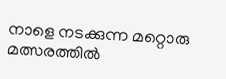നാളെ നടക്കുന്ന മറ്റൊരു മത്സരത്തിൽ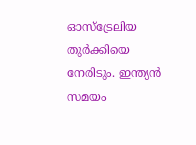ഓസ്ട്രേലിയ തുർക്കിയെ നേരിടും. ഇന്ത്യൻ സമയം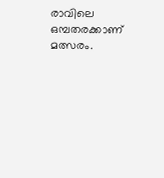രാവിലെ ഒമ്പതരക്കാണ് മത്സരം.